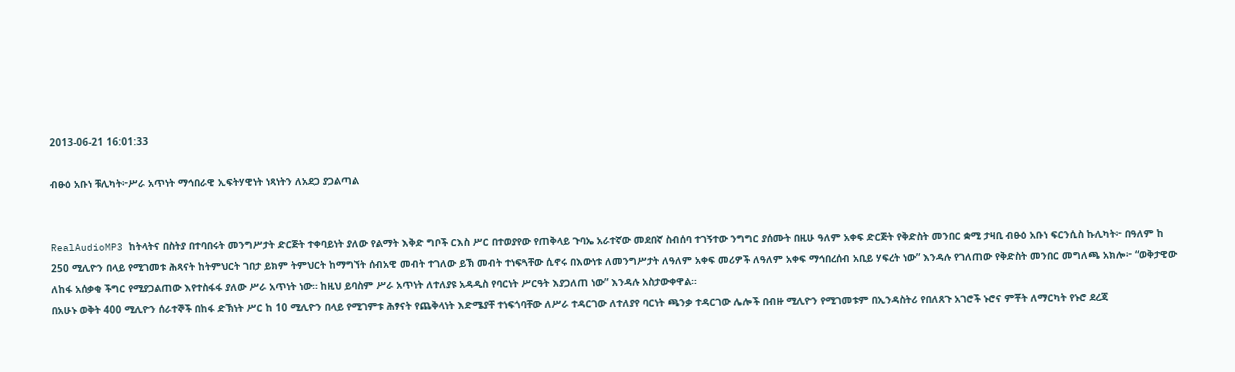2013-06-21 16:01:33

ብፁዕ አቡነ ቹሊካት፦ሥራ አጥነት ማኅበራዊ ኢፍትሃዊነት ነጻነትን ለአደጋ ያጋልጣል


RealAudioMP3 ከትላትና በስትያ በተባበሩት መንግሥታት ድርጅት ተቀባይነት ያለው የልማት እቅድ ግቦች ርእስ ሥር በተወያየው የጠቅላይ ጉባኤ አራተኛው መደበኛ ስብሰባ ተገኝተው ንግግር ያሰሙት በዚሁ ዓለም አቀፍ ድርጅት የቅድስት መንበር ቋሚ ታዛቢ ብፁዕ አቡነ ፍርንሲስ ኩሊካት፦ በዓለም ከ 250 ሚሊዮን በላይ የሚገመቱ ሕጻናት ከትምህርት ገበታ ይክም ትምህርት ከማግኘት ሰብአዊ መብት ተገለው ይኽ መብት ተነፍጓቸው ሲኖሩ በእውነቱ ለመንግሥታት ለዓለም አቀፍ መሪዎች ለዓለም አቀፍ ማኅበረሰብ አቢይ ሃፍረት ነው” እንዳሉ የገለጠው የቅድስት መንበር መግለጫ አክሎ፦ “ወቅታዊው ለከፋ አሰቃቂ ችግር የሚያጋልጠው እየተስፋፋ ያለው ሥራ አጥነት ነው። ከዚህ ይባስም ሥራ አጥነት ለተለያዩ አዳዲስ የባርነት ሥርዓት እያጋለጠ ነው” እንዳሉ አስታውቀዋል።
በአሁኑ ወቅት 400 ሚሊዮን ሰራተኞች በከፋ ድኽነት ሥር ከ 10 ሚሊዮን በላይ የሚገምቱ ሕፃናት የጨቅላነት እድሜያቸ ተነፍጎባቸው ለሥራ ተዳርገው ለተለያየ ባርነት ጫንቃ ተዳርገው ሌሎች በብዙ ሚሊዮን የሚገመቱም በኢንዳስትሪ የበለጸጉ አገሮች ኑሮና ምቾት ለማርካት የኑሮ ደረጃ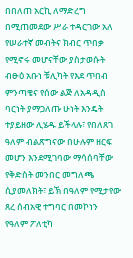በበለጠ አርኪ ለማድረግ በሚጠመደው ሥራ ተዳርገው አለ የሠራተኛ መብትና ክብር ጥበቃ የሚኖሩ መሆናቸው ያስታወሱት ብፁዕ አቡነ ቹሊካት የእደ ጥበብ ምንጣቄና የሰው ልጅ ለአዳዲስ ባርነት ያማጋለጡ ሁነት እንዴት ተያይዘው ሊሄዱ ይችላሉ፣ የበለጸገ ዓለም ብልጽግናው በሁሉም ዘርፍ መሆን እንደሚገባው ማሳሰባቸው የቅድስት መንበር መግለጫ ሲያመለክት፣ ይኽ በዓለም የሚታየው ጸረ ሰብአዊ ተግባር በመኮነን የዓለም ፖለቲካ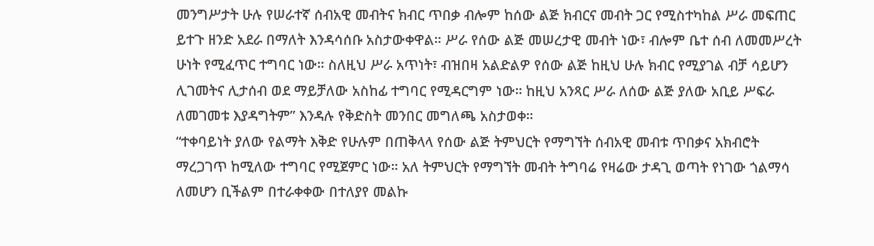መንግሥታት ሁሉ የሠራተኛ ሰብአዊ መብትና ክብር ጥበቃ ብሎም ከሰው ልጅ ክብርና መብት ጋር የሚስተካከል ሥራ መፍጠር ይተጉ ዘንድ አደራ በማለት እንዳሳሰቡ አስታውቀዋል። ሥራ የሰው ልጅ መሠረታዊ መብት ነው፣ ብሎም ቤተ ሰብ ለመመሥረት ሁነት የሚፈጥር ተግባር ነው። ስለዚህ ሥራ አጥነት፣ ብዝበዛ አልድልዎ የሰው ልጅ ከዚህ ሁሉ ክብር የሚያገል ብቻ ሳይሆን ሊገመትና ሊታሰብ ወደ ማይቻለው አስከፊ ተግባር የሚዳርግም ነው። ከዚህ አንጻር ሥራ ለሰው ልጅ ያለው አቢይ ሥፍራ ለመገመቱ እያዳግትም” እንዳሉ የቅድስት መንበር መግለጫ አስታወቀ።
“ተቀባይነት ያለው የልማት እቅድ የሁሉም በጠቅላላ የሰው ልጅ ትምህርት የማግኘት ሰብአዊ መብቱ ጥበቃና አክብሮት ማረጋገጥ ከሚለው ተግባር የሚጀምር ነው። አለ ትምህርት የማግኘት መብት ትግባሬ የዛሬው ታዳጊ ወጣት የነገው ጎልማሳ ለመሆን ቢችልም በተራቀቀው በተለያየ መልኩ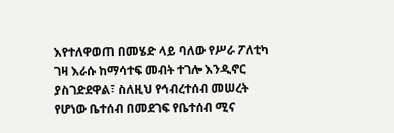እየተለዋወጠ በመሄድ ላይ ባለው የሥራ ፖለቲካ ገዛ እራሱ ከማሳተፍ መብት ተገሎ እንዲኖር ያስገድደዋል፣ ስለዚህ የኅብረተሰብ መሠረት የሆነው ቤተሰብ በመደገፍ የቤተሰብ ሚና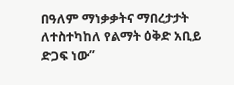በዓለም ማነቃቃትና ማበረታታት ለተስተካከለ የልማት ዕቅድ አቢይ ድጋፍ ነው”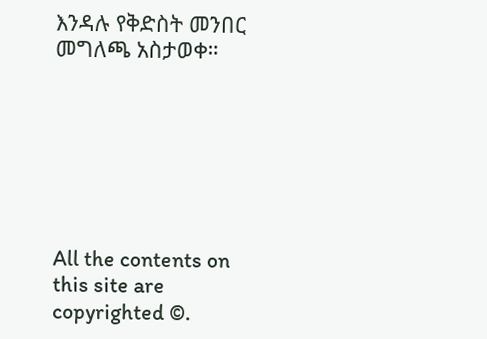እንዳሉ የቅድስት መንበር መግለጫ አስታወቀ።







All the contents on this site are copyrighted ©.